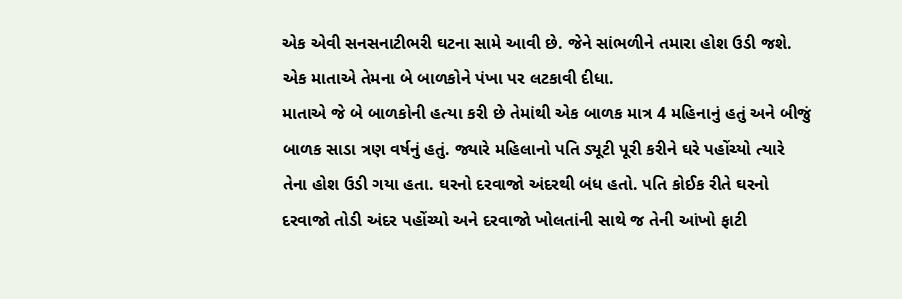એક એવી સનસનાટીભરી ઘટના સામે આવી છે. જેને સાંભળીને તમારા હોશ ઉડી જશે. એક માતાએ તેમના બે બાળકોને પંખા પર લટકાવી દીધા.
માતાએ જે બે બાળકોની હત્યા કરી છે તેમાંથી એક બાળક માત્ર 4 મહિનાનું હતું અને બીજું બાળક સાડા ત્રણ વર્ષનું હતું. જ્યારે મહિલાનો પતિ ડ્યૂટી પૂરી કરીને ઘરે પહોંચ્યો ત્યારે તેના હોશ ઉડી ગયા હતા. ઘરનો દરવાજો અંદરથી બંધ હતો. પતિ કોઈક રીતે ઘરનો દરવાજો તોડી અંદર પહોંચ્યો અને દરવાજો ખોલતાંની સાથે જ તેની આંખો ફાટી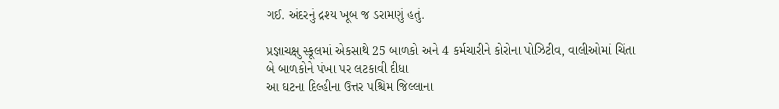ગઈ. અંદરનું દ્રશ્ય ખૂબ જ ડરામણું હતું.

પ્રજ્ઞાચક્ષુ સ્કૂલમાં એકસાથે 25 બાળકો અને 4 કર્મચારીને કોરોના પોઝિટીવ, વાલીઓમાં ચિંતા
બે બાળકોને પંખા પર લટકાવી દીધા
આ ઘટના દિલ્હીના ઉત્તર પશ્ચિમ જિલ્લાના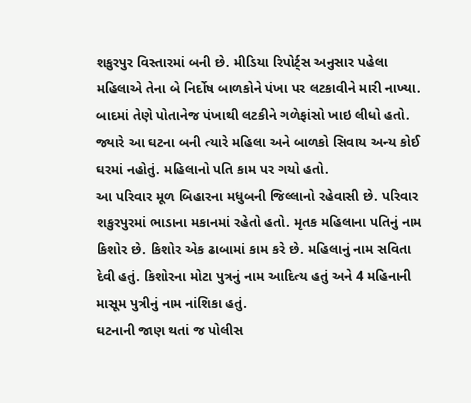શકુરપુર વિસ્તારમાં બની છે. મીડિયા રિપોર્ટ્સ અનુસાર પહેલા મહિલાએ તેના બે નિર્દોષ બાળકોને પંખા પર લટકાવીને મારી નાખ્યા. બાદમાં તેણે પોતાનેજ પંખાથી લટકીને ગળેફાંસો ખાઇ લીધો હતો. જ્યારે આ ઘટના બની ત્યારે મહિલા અને બાળકો સિવાય અન્ય કોઈ ઘરમાં નહોતું. મહિલાનો પતિ કામ પર ગયો હતો.
આ પરિવાર મૂળ બિહારના મધુબની જિલ્લાનો રહેવાસી છે. પરિવાર શકુરપુરમાં ભાડાના મકાનમાં રહેતો હતો. મૃતક મહિલાના પતિનું નામ કિશોર છે. કિશોર એક ઢાબામાં કામ કરે છે. મહિલાનું નામ સવિતા દેવી હતું. કિશોરના મોટા પુત્રનું નામ આદિત્ય હતું અને 4 મહિનાની માસૂમ પુત્રીનું નામ નાંશિકા હતું.
ઘટનાની જાણ થતાં જ પોલીસ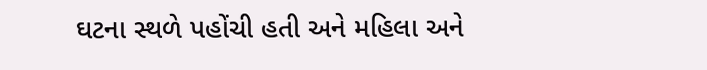ઘટના સ્થળે પહોંચી હતી અને મહિલા અને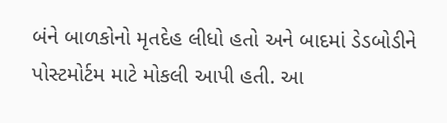બંને બાળકોનો મૃતદેહ લીધો હતો અને બાદમાં ડેડબોડીને પોસ્ટમોર્ટમ માટે મોકલી આપી હતી. આ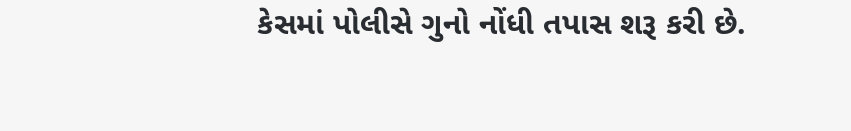કેસમાં પોલીસે ગુનો નોંધી તપાસ શરૂ કરી છે.